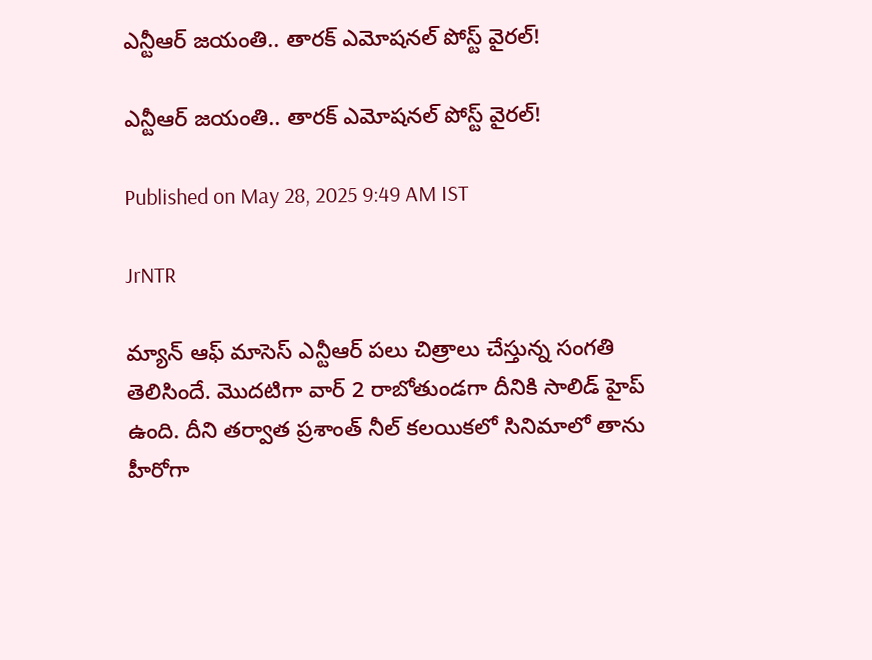ఎన్టీఆర్ జయంతి.. తారక్ ఎమోషనల్ పోస్ట్ వైరల్!

ఎన్టీఆర్ జయంతి.. తారక్ ఎమోషనల్ పోస్ట్ వైరల్!

Published on May 28, 2025 9:49 AM IST

JrNTR

మ్యాన్ ఆఫ్ మాసెస్ ఎన్టీఆర్ పలు చిత్రాలు చేస్తున్న సంగతి తెలిసిందే. మొదటిగా వార్ 2 రాబోతుండగా దీనికి సాలిడ్ హైప్ ఉంది. దీని తర్వాత ప్రశాంత్ నీల్ కలయికలో సినిమాలో తాను హీరోగా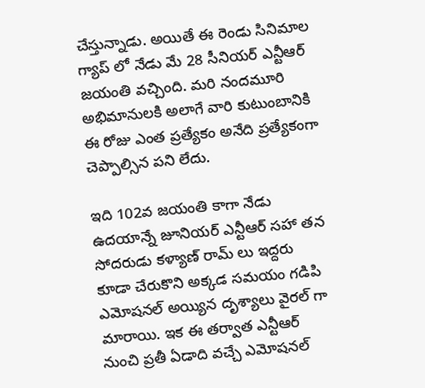చేస్తున్నాడు. అయితే ఈ రెండు సినిమాల గ్యాప్ లో నేడు మే 28 సీనియర్ ఎన్టీఆర్ జయంతి వచ్చింది. మరి నందమూరి అభిమానులకి అలాగే వారి కుటుంబానికి ఈ రోజు ఎంత ప్రత్యేకం అనేది ప్రత్యేకంగా చెప్పాల్సిన పని లేదు.

ఇది 102వ జయంతి కాగా నేడు ఉదయాన్నే జూనియర్ ఎన్టీఆర్ సహా తన సోదరుడు కళ్యాణ్ రామ్ లు ఇద్దరు కూడా చేరుకొని అక్కడ సమయం గడిపి ఎమోషనల్ అయ్యిన దృశ్యాలు వైరల్ గా మారాయి. ఇక ఈ తర్వాత ఎన్టీఆర్ నుంచి ప్రతీ ఏడాది వచ్చే ఎమోషనల్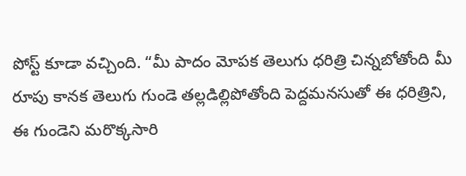పోస్ట్ కూడా వచ్చింది. “మీ పాదం మోపక తెలుగు ధరిత్రి చిన్నబోతోంది మీ రూపు కానక తెలుగు గుండె తల్లడిల్లిపోతోంది పెద్దమనసుతో ఈ ధరిత్రిని, ఈ గుండెని మరొక్కసారి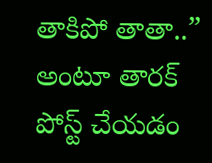తాకిపో తాతా..” అంటూ తారక్ పోస్ట్ చేయడం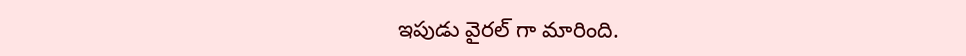ఇపుడు వైరల్ గా మారింది.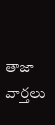తాజా వార్తలు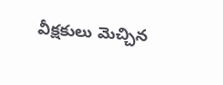వీక్షకులు మెచ్చిన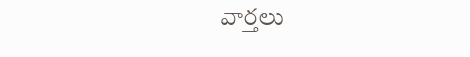వార్తలు